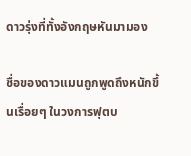ดาวรุ่งที่ทั้งอังกฤษหันมามอง

ชื่อของดาวแมนถูกพูดถึงหนักขึ้นเรื่อยๆ ในวงการฟุตบ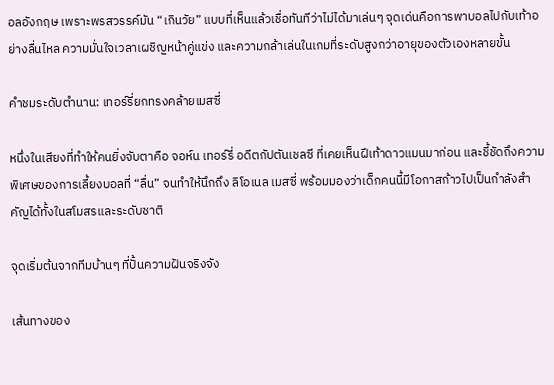อลอังกฤษ เพราะพรสวรรค์มัน “เกินวัย” แบบที่เห็นแล้วเชื่อทันทีว่าไม่ได้มาเล่นๆ จุดเด่นคือการพาบอลไปกับเท้าอย่างลื่นไหล ความมั่นใจเวลาเผชิญหน้าคู่แข่ง และความกล้าเล่นในเกมที่ระดับสูงกว่าอายุของตัวเองหลายขั้น

คำชมระดับตำนาน: เทอร์รี่ยกทรงคล้ายเมสซี่

หนึ่งในเสียงที่ทำให้คนยิ่งจับตาคือ จอห์น เทอร์รี่ อดีตกัปตันเชลซี ที่เคยเห็นฝีเท้าดาวแมนมาก่อน และชี้ชัดถึงความพิเศษของการเลี้ยงบอลที่ “ลื่น” จนทำให้นึกถึง ลิโอเนล เมสซี่ พร้อมมองว่าเด็กคนนี้มีโอกาสก้าวไปเป็นกำลังสำคัญได้ทั้งในสโมสรและระดับชาติ

จุดเริ่มต้นจากทีมบ้านๆ ที่ปั้นความฝันจริงจัง

เส้นทางของ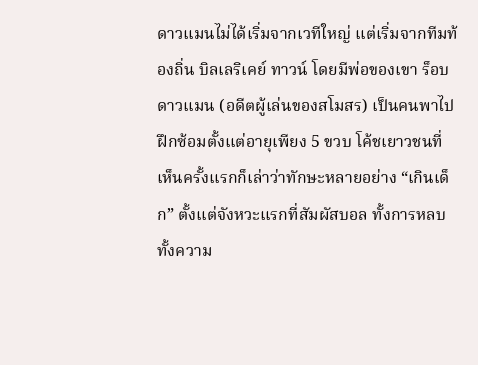ดาวแมนไม่ได้เริ่มจากเวทีใหญ่ แต่เริ่มจากทีมท้องถิ่น บิลเลริเคย์ ทาวน์ โดยมีพ่อของเขา ร็อบ ดาวแมน (อดีตผู้เล่นของสโมสร) เป็นคนพาไปฝึกซ้อมตั้งแต่อายุเพียง 5 ขวบ โค้ชเยาวชนที่เห็นครั้งแรกก็เล่าว่าทักษะหลายอย่าง “เกินเด็ก” ตั้งแต่จังหวะแรกที่สัมผัสบอล ทั้งการหลบ ทั้งความ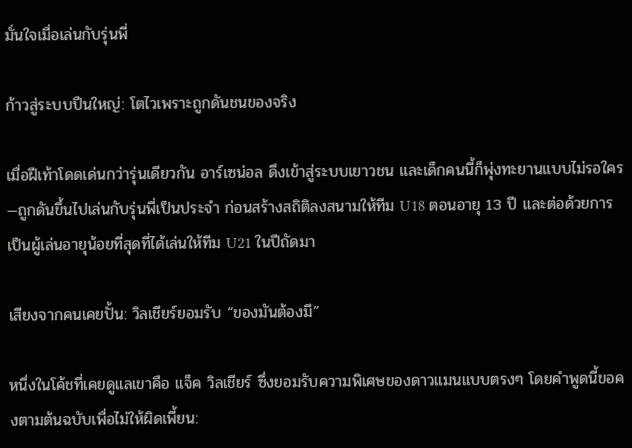มั่นใจเมื่อเล่นกับรุ่นพี่

ก้าวสู่ระบบปืนใหญ่: โตไวเพราะถูกดันชนของจริง

เมื่อฝีเท้าโดดเด่นกว่ารุ่นเดียวกัน อาร์เซน่อล ดึงเข้าสู่ระบบเยาวชน และเด็กคนนี้ก็พุ่งทะยานแบบไม่รอใคร—ถูกดันขึ้นไปเล่นกับรุ่นพี่เป็นประจำ ก่อนสร้างสถิติลงสนามให้ทีม U18 ตอนอายุ 13 ปี และต่อด้วยการเป็นผู้เล่นอายุน้อยที่สุดที่ได้เล่นให้ทีม U21 ในปีถัดมา

เสียงจากคนเคยปั้น: วิลเชียร์ยอมรับ “ของมันต้องมี”

หนึ่งในโค้ชที่เคยดูแลเขาคือ แจ็ค วิลเชียร์ ซึ่งยอมรับความพิเศษของดาวแมนแบบตรงๆ โดยคำพูดนี้ขอคงตามต้นฉบับเพื่อไม่ให้ผิดเพี้ยน: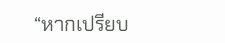“หากเปรียบ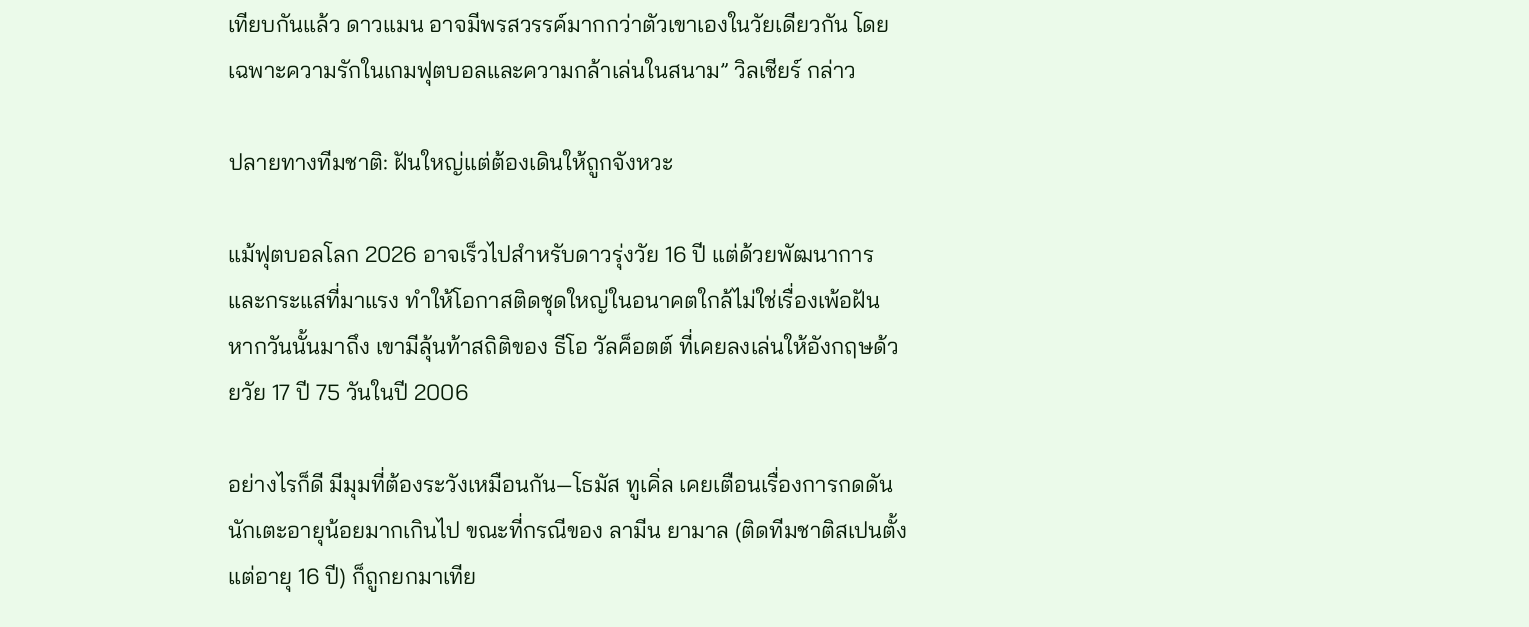เทียบกันแล้ว ดาวแมน อาจมีพรสวรรค์มากกว่าตัวเขาเองในวัยเดียวกัน โดยเฉพาะความรักในเกมฟุตบอลและความกล้าเล่นในสนาม” วิลเชียร์ กล่าว

ปลายทางทีมชาติ: ฝันใหญ่แต่ต้องเดินให้ถูกจังหวะ

แม้ฟุตบอลโลก 2026 อาจเร็วไปสำหรับดาวรุ่งวัย 16 ปี แต่ด้วยพัฒนาการและกระแสที่มาแรง ทำให้โอกาสติดชุดใหญ่ในอนาคตใกล้ไม่ใช่เรื่องเพ้อฝัน หากวันนั้นมาถึง เขามีลุ้นท้าสถิติของ ธีโอ วัลค็อตต์ ที่เคยลงเล่นให้อังกฤษด้วยวัย 17 ปี 75 วันในปี 2006

อย่างไรก็ดี มีมุมที่ต้องระวังเหมือนกัน—โธมัส ทูเคิ่ล เคยเตือนเรื่องการกดดันนักเตะอายุน้อยมากเกินไป ขณะที่กรณีของ ลามีน ยามาล (ติดทีมชาติสเปนตั้งแต่อายุ 16 ปี) ก็ถูกยกมาเทีย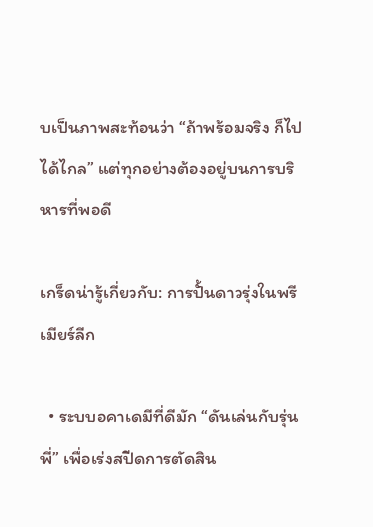บเป็นภาพสะท้อนว่า “ถ้าพร้อมจริง ก็ไปได้ไกล” แต่ทุกอย่างต้องอยู่บนการบริหารที่พอดี

เกร็ดน่ารู้เกี่ยวกับ: การปั้นดาวรุ่งในพรีเมียร์ลีก

  • ระบบอคาเดมีที่ดีมัก “ดันเล่นกับรุ่นพี่” เพื่อเร่งสปีดการตัดสิน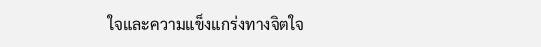ใจและความแข็งแกร่งทางจิตใจ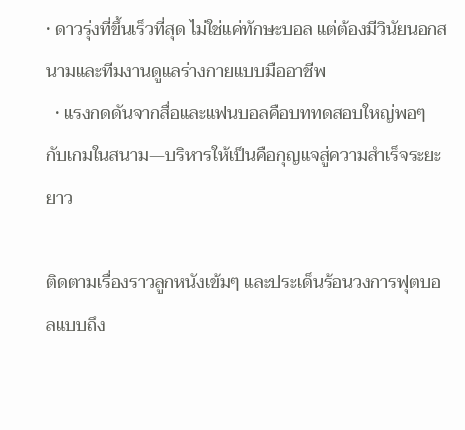• ดาวรุ่งที่ขึ้นเร็วที่สุด ไม่ใช่แค่ทักษะบอล แต่ต้องมีวินัยนอกสนามและทีมงานดูแลร่างกายแบบมืออาชีพ
  • แรงกดดันจากสื่อและแฟนบอลคือบททดสอบใหญ่พอๆ กับเกมในสนาม—บริหารให้เป็นคือกุญแจสู่ความสำเร็จระยะยาว

ติดตามเรื่องราวลูกหนังเข้มๆ และประเด็นร้อนวงการฟุตบอลแบบถึง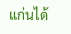แก่นได้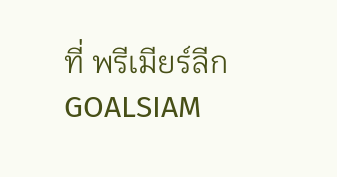ที่ พรีเมียร์ลีก GOALSIAM